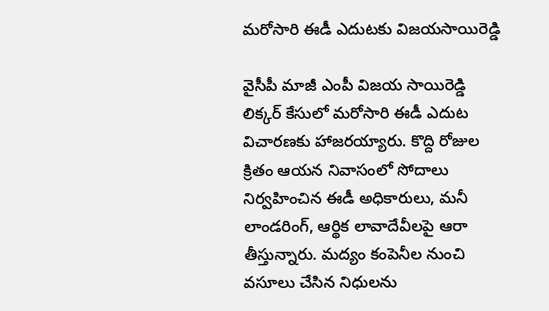మరోసారి ఈడీ ఎదుటకు విజయసాయిరెడ్డి

వైసీపీ మాజీ ఎంపీ విజయ సాయిరెడ్డి లిక్కర్ కేసులో మరోసారి ఈడీ ఎదుట విచారణకు హాజరయ్యారు. కొద్ది రోజుల క్రితం ఆయన నివాసంలో సోదాలు నిర్వహించిన ఈడీ అధికారులు, మనీ లాండరింగ్, ఆర్థిక లావాదేవీలపై ఆరా తీస్తున్నారు. మద్యం కంపెనీల నుంచి వసూలు చేసిన నిధులను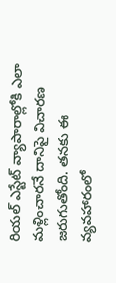రియల్ ఎస్టేట్ వ్యాపారాల్లోకి ఎలా మళ్లించారనే దానిపై విచారణ జరుగుతోంది. తనకు ఈ వ్యవహారంలో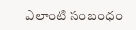ఎలాంటి సంబంధం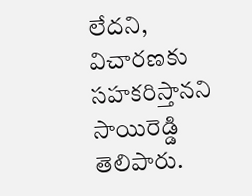లేదని, విచారణకు సహకరిస్తానని సాయిరెడ్డి తెలిపారు.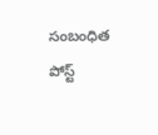సంబంధిత పోస్ట్